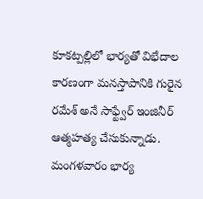కూకట్పల్లిలో భార్యతో విభేదాల కారణంగా మనస్తాపానికి గురైన రమేశ్ అనే సాఫ్ట్వేర్ ఇంజినీర్ ఆత్మహత్య చేసుకున్నాడు.
మంగళవారం భార్య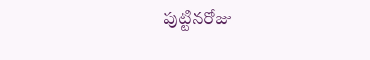పుట్టినరోజు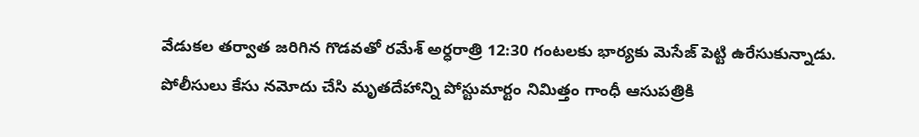వేడుకల తర్వాత జరిగిన గొడవతో రమేశ్ అర్ధరాత్రి 12:30 గంటలకు భార్యకు మెసేజ్ పెట్టి ఉరేసుకున్నాడు.
పోలీసులు కేసు నమోదు చేసి మృతదేహాన్ని పోస్టుమార్టం నిమిత్తం గాంధీ ఆసుపత్రికి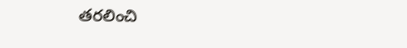తరలించి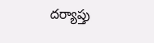దర్యాప్తు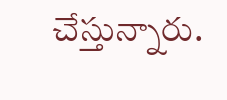చేస్తున్నారు.